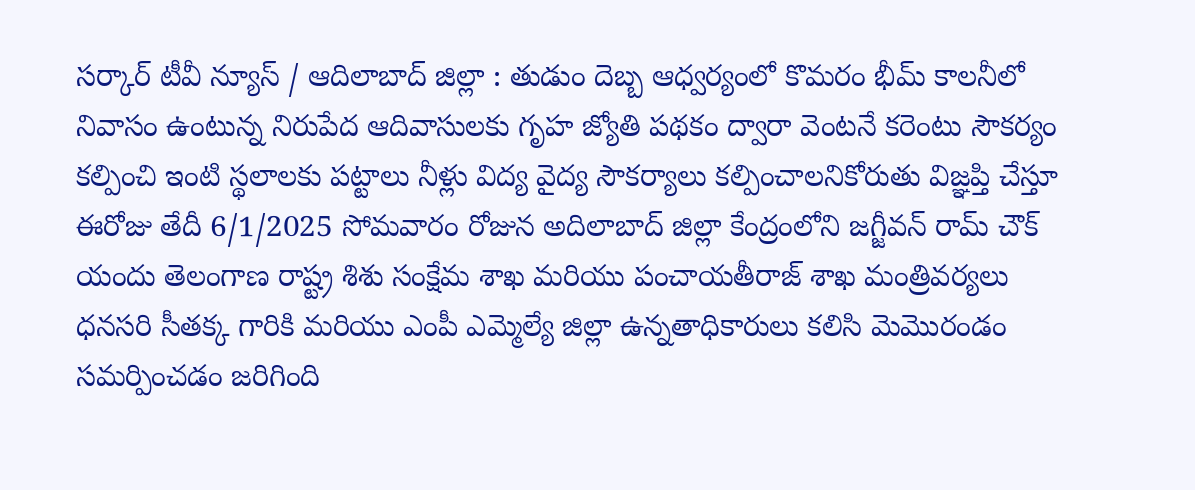సర్కార్ టీవీ న్యూస్ / ఆదిలాబాద్ జిల్లా : తుడుం దెబ్బ ఆధ్వర్యంలో కొమరం భీమ్ కాలనీలో నివాసం ఉంటున్న నిరుపేద ఆదివాసులకు గృహ జ్యోతి పథకం ద్వారా వెంటనే కరెంటు సౌకర్యం కల్పించి ఇంటి స్థలాలకు పట్టాలు నీళ్లు విద్య వైద్య సౌకర్యాలు కల్పించాలనికోరుతు విజ్ఞప్తి చేస్తూ ఈరోజు తేదీ 6/1/2025 సోమవారం రోజున అదిలాబాద్ జిల్లా కేంద్రంలోని జగ్జీవన్ రామ్ చౌక్ యందు తెలంగాణ రాష్ట్ర శిశు సంక్షేమ శాఖ మరియు పంచాయతీరాజ్ శాఖ మంత్రివర్యలు ధనసరి సీతక్క గారికి మరియు ఎంపీ ఎమ్మెల్యే జిల్లా ఉన్నతాధికారులు కలిసి మెమొరండం సమర్పించడం జరిగింది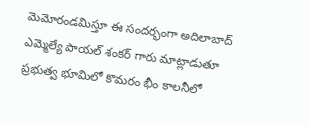మెమోరండమిస్తూ ఈ సందర్భంగా అదిలాబాద్ ఎమ్మెల్యే పాయల్ శంకర్ గారు మాట్లాడుతూ ప్రభుత్వ భూమిలో కొమరం భీం కాలనీలో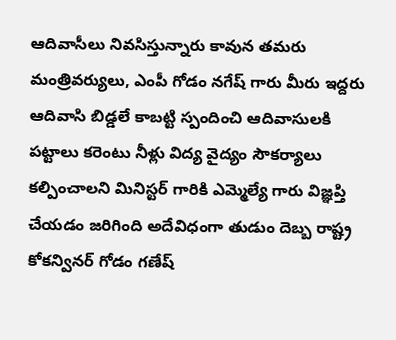ఆదివాసీలు నివసిస్తున్నారు కావున తమరు మంత్రివర్యులు, ఎంపీ గోడం నగేష్ గారు మీరు ఇద్దరు ఆదివాసి బిడ్డలే కాబట్టి స్పందించి ఆదివాసులకి పట్టాలు కరెంటు నీళ్లు విద్య వైద్యం సౌకర్యాలు కల్పించాలని మినిస్టర్ గారికి ఎమ్మెల్యే గారు విజ్ఞప్తి చేయడం జరిగింది అదేవిధంగా తుడుం దెబ్బ రాష్ట్ర కోకన్వినర్ గోడం గణేష్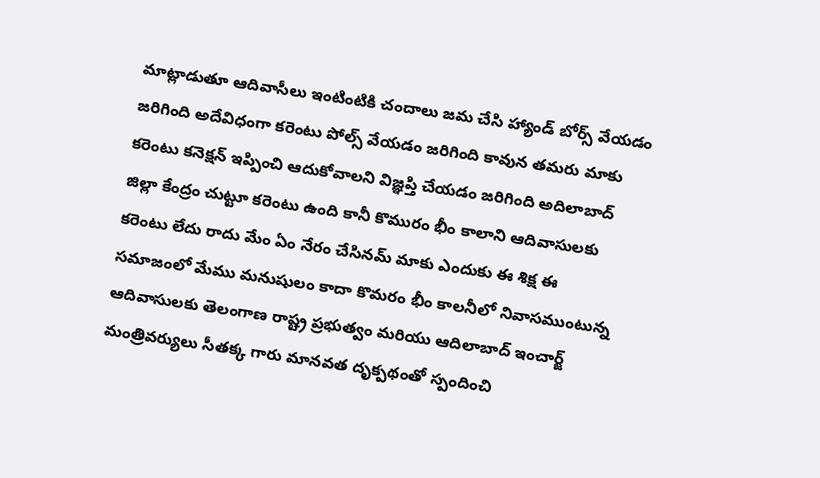మాట్లాడుతూ ఆదివాసీలు ఇంటింటికి చందాలు జమ చేసి హ్యాండ్ బోర్స్ వేయడం జరిగింది అదేవిధంగా కరెంటు పోల్స్ వేయడం జరిగింది కావున తమరు మాకు కరెంటు కనెక్షన్ ఇప్పించి ఆదుకోవాలని విజ్ఞప్తి చేయడం జరిగింది అదిలాబాద్ జిల్లా కేంద్రం చుట్టూ కరెంటు ఉంది కానీ కొమురం భీం కాలాని ఆదివాసులకు కరెంటు లేదు రాదు మేం ఏం నేరం చేసినమ్ మాకు ఎందుకు ఈ శిక్ష ఈ సమాజంలో మేము మనుషులం కాదా కొమరం భీం కాలనీలో నివాసముంటున్న ఆదివాసులకు తెలంగాణ రాష్ట్ర ప్రభుత్వం మరియు ఆదిలాబాద్ ఇంచార్జ్ మంత్రివర్యులు సీతక్క గారు మానవత దృక్పథంతో స్పందించి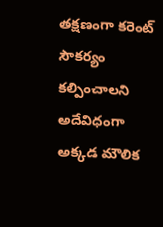తక్షణంగా కరెంట్ సౌకర్యం కల్పించాలని అదేవిధంగా అక్కడ మౌలిక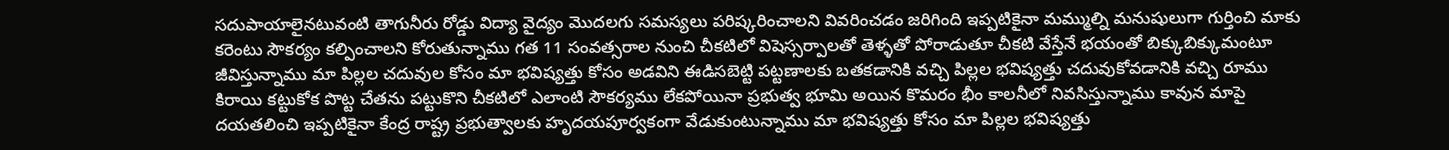సదుపాయాలైనటువంటి తాగునీరు రోడ్డు విద్యా వైద్యం మొదలగు సమస్యలు పరిష్కరించాలని వివరించడం జరిగింది ఇప్పటికైనా మమ్ముల్ని మనుషులుగా గుర్తించి మాకు కరెంటు సౌకర్యం కల్పించాలని కోరుతున్నాము గత 11 సంవత్సరాల నుంచి చీకటిలో విషెస్సర్పాలతో తెళ్ళతో పోరాడుతూ చీకటి వేస్తేనే భయంతో బిక్కుబిక్కుమంటూ జీవిస్తున్నాము మా పిల్లల చదువుల కోసం మా భవిష్యత్తు కోసం అడవిని ఈడిసబెట్టి పట్టణాలకు బతకడానికి వచ్చి పిల్లల భవిష్యత్తు చదువుకోవడానికి వచ్చి రూము కిరాయి కట్టుకోక పొట్ట చేతను పట్టుకొని చీకటిలో ఎలాంటి సౌకర్యము లేకపోయినా ప్రభుత్వ భూమి అయిన కొమరం భీం కాలనీలో నివసిస్తున్నాము కావున మాపై దయతలించి ఇప్పటికైనా కేంద్ర రాష్ట్ర ప్రభుత్వాలకు హృదయపూర్వకంగా వేడుకుంటున్నాము మా భవిష్యత్తు కోసం మా పిల్లల భవిష్యత్తు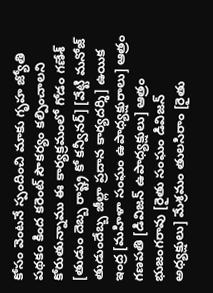కోసం వెంటనే స్పందించి మాకు గృహ జ్యోతి పథకం కింద కరెంట్ సౌకర్యం కల్పించాలని కోరుతున్నాము ఈ కార్యక్రమంలో గోడం గణేశ్ [తుడుం దెబ్బ రాష్ట్ర కో కన్వీనర్] [వేట్టి మనోజ్ తుడుందేబ్బ జీల్లా ప్రదాన కార్యదర్శి] ఉయిక ఇంద్ర [మహిళా సంఘం ఉపాధ్యక్షురాలు] ఆత్రం గణపతి [డివిజన్ ఉపాధ్యక్షులు] ఆత్రం భుజంగరావు [రైతు సంఘం డివిజన్ అధ్యక్షులు] మేశ్రమం తులసిరాం [రైతు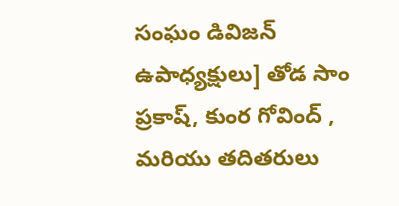సంఘం డివిజన్ ఉపాధ్యక్షులు] తోడ సాం ప్రకాష్, కుంర గోవింద్ , మరియు తదితరులు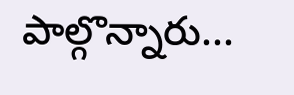పాల్గొన్నారు...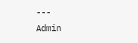---
Admin